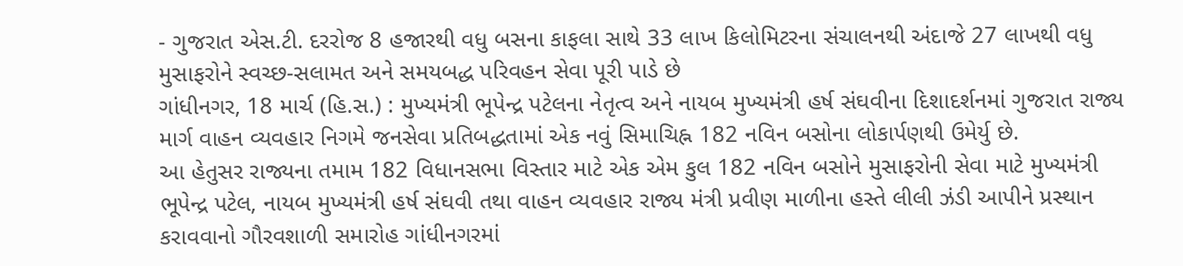- ગુજરાત એસ.ટી. દરરોજ 8 હજારથી વધુ બસના કાફલા સાથે 33 લાખ કિલોમિટરના સંચાલનથી અંદાજે 27 લાખથી વધુ મુસાફરોને સ્વચ્છ-સલામત અને સમયબદ્ધ પરિવહન સેવા પૂરી પાડે છે
ગાંધીનગર, 18 માર્ચ (હિ.સ.) : મુખ્યમંત્રી ભૂપેન્દ્ર પટેલના નેતૃત્વ અને નાયબ મુખ્યમંત્રી હર્ષ સંઘવીના દિશાદર્શનમાં ગુજરાત રાજ્ય માર્ગ વાહન વ્યવહાર નિગમે જનસેવા પ્રતિબદ્ધતામાં એક નવું સિમાચિહ્ન 182 નવિન બસોના લોકાર્પણથી ઉમેર્યુ છે.
આ હેતુસર રાજ્યના તમામ 182 વિધાનસભા વિસ્તાર માટે એક એમ કુલ 182 નવિન બસોને મુસાફરોની સેવા માટે મુખ્યમંત્રી ભૂપેન્દ્ર પટેલ, નાયબ મુખ્યમંત્રી હર્ષ સંઘવી તથા વાહન વ્યવહાર રાજ્ય મંત્રી પ્રવીણ માળીના હસ્તે લીલી ઝંડી આપીને પ્રસ્થાન કરાવવાનો ગૌરવશાળી સમારોહ ગાંધીનગરમાં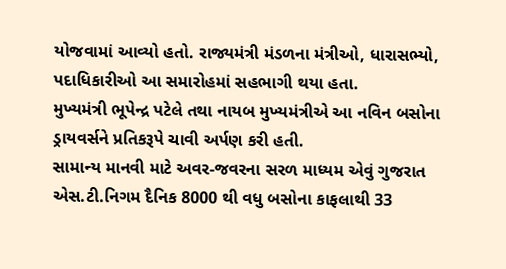યોજવામાં આવ્યો હતો. રાજ્યમંત્રી મંડળના મંત્રીઓ, ધારાસભ્યો, પદાધિકારીઓ આ સમારોહમાં સહભાગી થયા હતા.
મુખ્યમંત્રી ભૂપેન્દ્ર પટેલે તથા નાયબ મુખ્યમંત્રીએ આ નવિન બસોના ડ્રાયવર્સને પ્રતિકરૂપે ચાવી અર્પણ કરી હતી.
સામાન્ય માનવી માટે અવર-જવરના સરળ માધ્યમ એવું ગુજરાત એસ.ટી.નિગમ દૈનિક 8000 થી વધુ બસોના કાફલાથી 33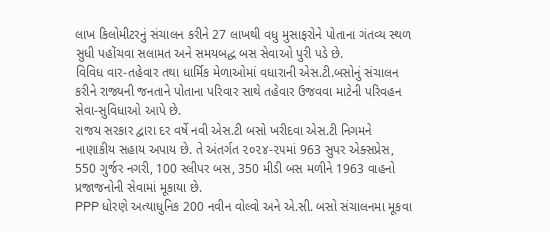લાખ કિલોમીટરનું સંચાલન કરીને 27 લાખથી વધુ મુસાફરોને પોતાના ગંતવ્ય સ્થળ સુધી પહોંચવા સલામત અને સમયબદ્ધ બસ સેવાઓ પુરી પડે છે.
વિવિધ વાર-તહેવાર તથા ધાર્મિક મેળાઓમાં વધારાની એસ.ટી.બસોનું સંચાલન કરીને રાજ્યની જનતાને પોતાના પરિવાર સાથે તહેવાર ઉજવવા માટેની પરિવહન સેવા-સુવિધાઓ આપે છે.
રાજય સરકાર દ્વારા દર વર્ષે નવી એસ.ટી બસો ખરીદવા એસ.ટી નિગમને નાણાકીય સહાય અપાય છે. તે અંતર્ગત ૨૦૨૪-૨૫માં 963 સુપર એક્સપ્રેસ, 550 ગુર્જર નગરી, 100 સ્લીપર બસ, 350 મીડી બસ મળીને 1963 વાહનો પ્રજાજનોની સેવામાં મૂકાયા છે.
PPP ધોરણે અત્યાધુનિક 200 નવીન વોલ્વો અને એ.સી. બસો સંચાલનમા મૂકવા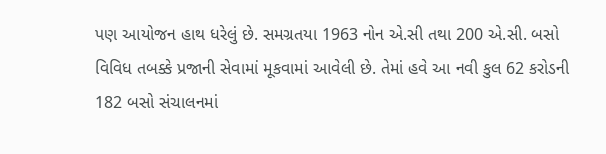પણ આયોજન હાથ ધરેલું છે. સમગ્રતયા 1963 નોન એ.સી તથા 200 એ.સી. બસો વિવિધ તબક્કે પ્રજાની સેવામાં મૂકવામાં આવેલી છે. તેમાં હવે આ નવી કુલ 62 કરોડની 182 બસો સંચાલનમાં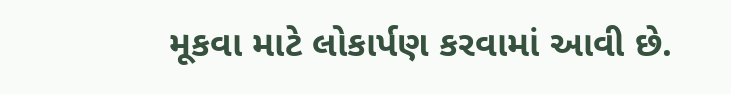મૂકવા માટે લોકાર્પણ કરવામાં આવી છે.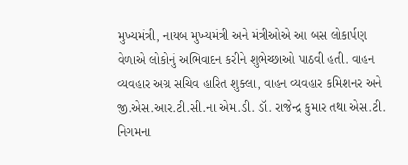મુખ્યમંત્રી, નાયબ મુખ્યમંત્રી અને મંત્રીઓએ આ બસ લોકાર્પણ વેળાએ લોકોનું અભિવાદન કરીને શુભેચ્છાઓ પાઠવી હતી. વાહન વ્યવહાર અગ્ર સચિવ હારિત શુક્લા, વાહન વ્યવહાર કમિશનર અને જી.એસ.આર.ટી.સી.ના એમ.ડી. ડૉ. રાજેન્દ્ર કુમાર તથા એસ.ટી. નિગમના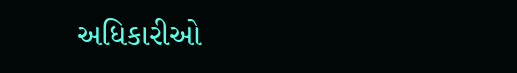અધિકારીઓ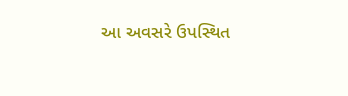આ અવસરે ઉપસ્થિત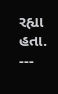રહ્યા હતા.
---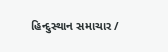હિન્દુસ્થાન સમાચાર /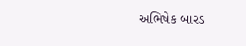અભિષેક બારડ